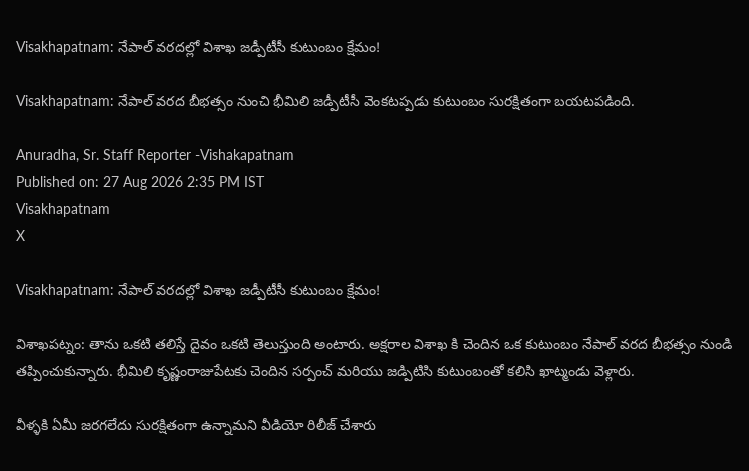Visakhapatnam: నేపాల్ వరదల్లో విశాఖ జడ్పీటీసీ కుటుంబం క్షేమం!

Visakhapatnam: నేపాల్ వరద బీభత్సం నుంచి భీమిలి జడ్పీటీసీ వెంకటప్పడు కుటుంబం సురక్షితంగా బయటపడింది.

Anuradha, Sr. Staff Reporter -Vishakapatnam
Published on: 27 Aug 2026 2:35 PM IST
Visakhapatnam
X

Visakhapatnam: నేపాల్ వరదల్లో విశాఖ జడ్పీటీసీ కుటుంబం క్షేమం!

విశాఖపట్నం: తాను ఒకటి తలిస్తే దైవం ఒకటి తెలుస్తుంది అంటారు. అక్షరాల విశాఖ కి చెందిన ఒక కుటుంబం నేపాల్ వరద బీభత్సం నుండి తప్పించుకున్నారు. భీమిలి కృష్ణంరాజుపేటకు చెందిన సర్పంచ్ మరియు జడ్పిటిసి కుటుంబంతో కలిసి ఖాట్మండు వెళ్లారు.

వీళ్ళకి ఏమీ జరగలేదు సురక్షితంగా ఉన్నామని వీడియో రిలీజ్ చేశారు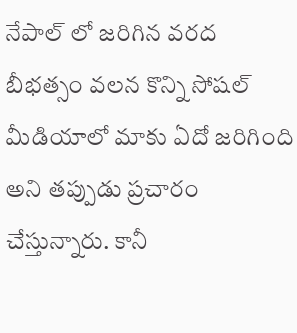నేపాల్ లో జరిగిన వరద బీభత్సం వలన కొన్ని సోషల్ మీడియాలో మాకు ఏదో జరిగింది అని తప్పుడు ప్రచారం చేస్తున్నారు. కానీ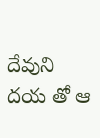దేవుని దయ తో ఆ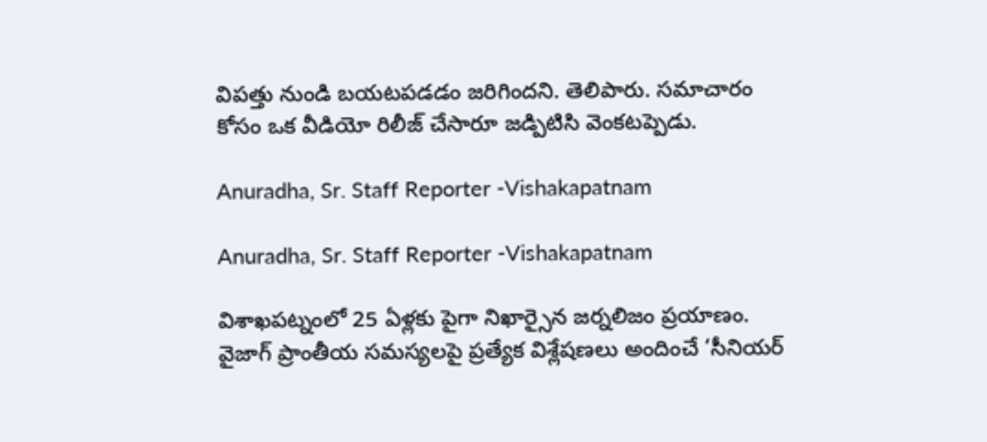విపత్తు నుండి బయటపడడం జరిగిందని. తెలిపారు. సమాచారం కోసం ఒక వీడియో రిలీజ్ చేసారూ జడ్పిటిసి వెంకటప్పెడు.

Anuradha, Sr. Staff Reporter -Vishakapatnam

Anuradha, Sr. Staff Reporter -Vishakapatnam

విశాఖపట్నంలో 25 ఏళ్లకు పైగా నిఖార్సైన జర్నలిజం ప్రయాణం. వైజాగ్ ప్రాంతీయ సమస్యలపై ప్రత్యేక విశ్లేషణలు అందించే ‘సీనియర్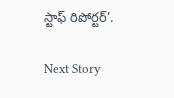స్టాఫ్ రిపోర్టర్’.

Next Story